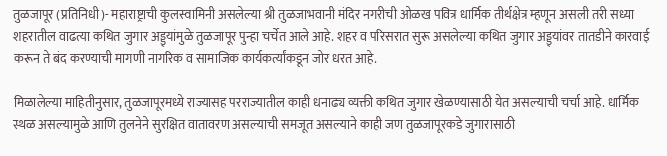तुळजापूर (प्रतिनिधी)- महाराष्ट्राची कुलस्वामिनी असलेल्या श्री तुळजाभवानी मंदिर नगरीची ओळख पवित्र धार्मिक तीर्थक्षेत्र म्हणून असली तरी सध्या शहरातील वाढत्या कथित जुगार अड्ड्यांमुळे तुळजापूर पुन्हा चर्चेत आले आहे. शहर व परिसरात सुरू असलेल्या कथित जुगार अड्ड्यांवर तातडीने कारवाई करून ते बंद करण्याची मागणी नागरिक व सामाजिक कार्यकर्त्यांकडून जोर धरत आहे.

मिळालेल्या माहितीनुसार, तुळजापूरमध्ये राज्यासह परराज्यातील काही धनाढ्य व्यक्ती कथित जुगार खेळण्यासाठी येत असल्याची चर्चा आहे. धार्मिक स्थळ असल्यामुळे आणि तुलनेने सुरक्षित वातावरण असल्याची समजूत असल्याने काही जण तुळजापूरकडे जुगारासाठी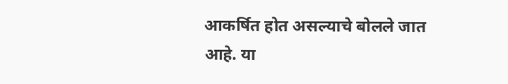आकर्षित होत असल्याचे बोलले जात आहे. या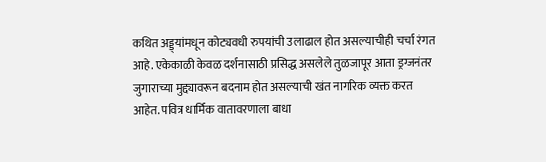कथित अड्ड्यांमधून कोट्यवधी रुपयांची उलाढाल होत असल्याचीही चर्चा रंगत आहे. एकेकाळी केवळ दर्शनासाठी प्रसिद्ध असलेले तुळजापूर आता ड्रग्जनंतर जुगाराच्या मुद्द्यावरून बदनाम होत असल्याची खंत नागरिक व्यक्त करत आहेत. पवित्र धार्मिक वातावरणाला बाधा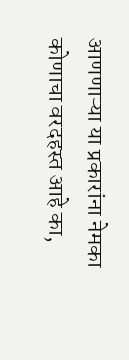आणणाऱ्या या प्रकारांना नेमका कोणाचा वरदहस्त आहे का,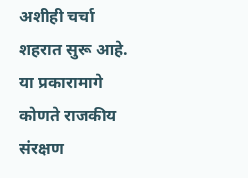अशीही चर्चा शहरात सुरू आहे. या प्रकारामागे कोणते राजकीय संरक्षण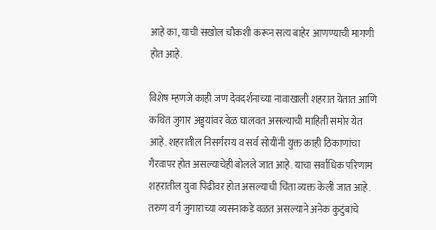आहे का, याची सखोल चौकशी करून सत्य बाहेर आणण्याची मागणी होत आहे.

विशेष म्हणजे काही जण देवदर्शनाच्या नावाखाली शहरात येतात आणि कथित जुगार अड्ड्यांवर वेळ घालवत असल्याची माहिती समोर येत आहे. शहरातील निसर्गरम्य व सर्व सोयींनी युक्त काही ठिकाणांचा गैरवापर होत असल्याचेही बोलले जात आहे. याचा सर्वाधिक परिणाम शहरातील युवा पिढीवर होत असल्याची चिंता व्यक्त केली जात आहे. तरुण वर्ग जुगाराच्या व्यसनाकडे वळत असल्याने अनेक कुटुंबांचे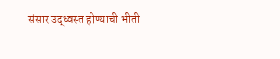संसार उद्ध्वस्त होण्याची भीती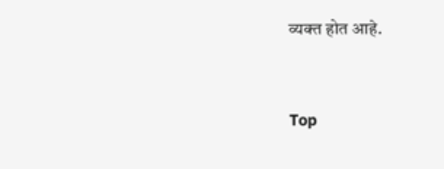व्यक्त होत आहे.


Top